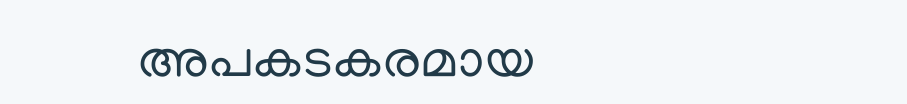അപകടകരമായ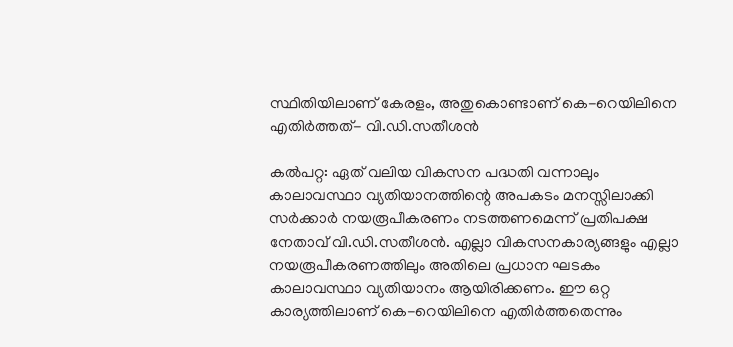സ്ഥിതിയിലാണ് കേരളം, അതുകൊണ്ടാണ് കെ-റെയിലിനെ എതിർത്തത്- വി.ഡി.സതീശൻ

കൽപറ്റ: ഏത് വലിയ വികസന പദ്ധതി വന്നാലും കാലാവസ്ഥാ വ്യതിയാനത്തിന്റെ അപകടം മനസ്സിലാക്കി സർക്കാർ നയരൂപീകരണം നടത്തണമെന്ന് പ്രതിപക്ഷ നേതാവ് വി.ഡി.സതീശൻ. എല്ലാ വികസനകാര്യങ്ങളും എല്ലാ നയരൂപീകരണത്തിലും അതിലെ പ്രധാന ഘടകം കാലാവസ്ഥാ വ്യതിയാനം ആയിരിക്കണം. ഈ ഒറ്റ കാര്യത്തിലാണ് കെ-റെയിലിനെ എതിർത്തതെന്നും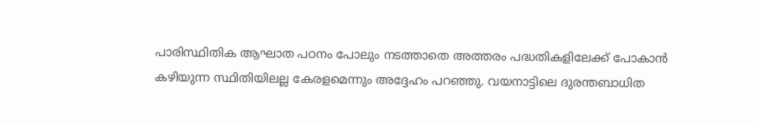പാരിസ്ഥിതിക ആഘാത പഠനം പോലും നടത്താതെ അത്തരം പദ്ധതികളിലേക്ക് പോകാൻ കഴിയുന്ന സ്ഥിതിയിലല്ല കേരളമെന്നും അദ്ദേഹം പറഞ്ഞു. വയനാട്ടിലെ ദുരന്തബാധിത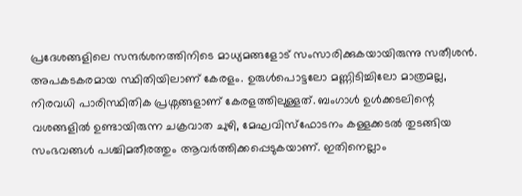പ്രദേശങ്ങളിലെ സന്ദർശനത്തിനിടെ മാധ്യമങ്ങളോട് സംസാരിക്കുകയായിരുന്നു സതീശൻ.
അപകടകരമായ സ്ഥിതിയിലാണ് കേരളം. ഉരുൾപൊട്ടലോ മണ്ണിടിച്ചിലോ മാത്രമല്ല, നിരവധി പാരിസ്ഥിതിക പ്രശ്നങ്ങളാണ് കേരളത്തിലുള്ളത്. ബംഗാൾ ഉൾക്കടലിന്റെ വശങ്ങളിൽ ഉണ്ടായിരുന്ന ചക്രവാത ചുഴി, മേഘവിസ്ഫോടനം കള്ളക്കടൽ തുടങ്ങിയ സംഭവങ്ങൾ പശ്ചിമതീരത്തും ആവർത്തിക്കപ്പെടുകയാണ്. ഇതിനെല്ലാം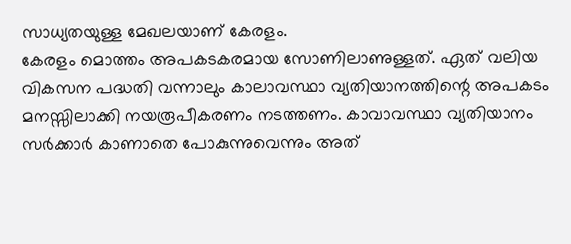സാധ്യതയുള്ള മേഖലയാണ് കേരളം.
കേരളം മൊത്തം അപകടകരമായ സോണിലാണുള്ളത്. ഏത് വലിയ വികസന പദ്ധതി വന്നാലും കാലാവസ്ഥാ വ്യതിയാനത്തിന്റെ അപകടം മനസ്സിലാക്കി നയരൂപീകരണം നടത്തണം. കാവാവസ്ഥാ വ്യതിയാനം സർക്കാർ കാണാതെ പോകുന്നുവെന്നും അത്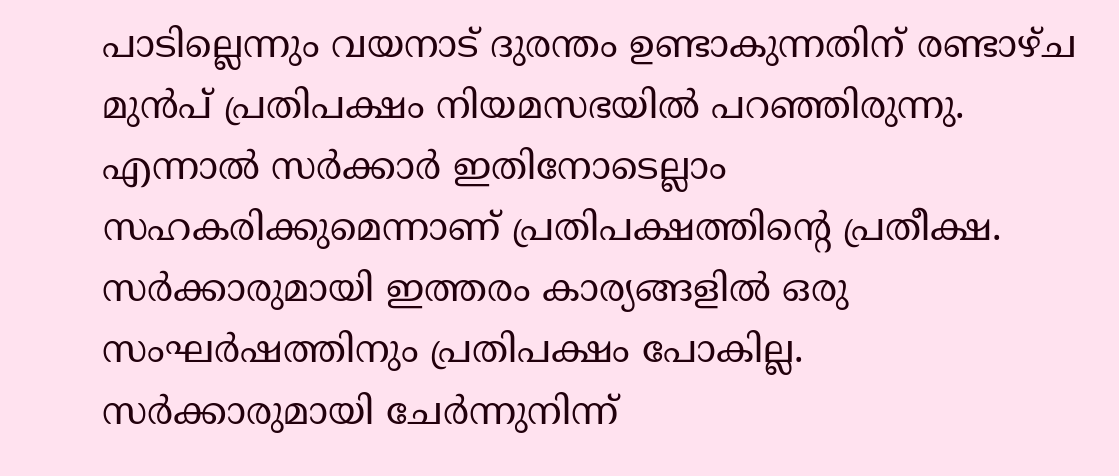പാടില്ലെന്നും വയനാട് ദുരന്തം ഉണ്ടാകുന്നതിന് രണ്ടാഴ്ച മുൻപ് പ്രതിപക്ഷം നിയമസഭയിൽ പറഞ്ഞിരുന്നു. എന്നാൽ സർക്കാർ ഇതിനോടെല്ലാം സഹകരിക്കുമെന്നാണ് പ്രതിപക്ഷത്തിന്റെ പ്രതീക്ഷ. സർക്കാരുമായി ഇത്തരം കാര്യങ്ങളിൽ ഒരു സംഘർഷത്തിനും പ്രതിപക്ഷം പോകില്ല. സർക്കാരുമായി ചേർന്നുനിന്ന്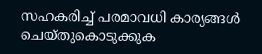സഹകരിച്ച് പരമാവധി കാര്യങ്ങൾ ചെയ്തുകൊടുക്കുക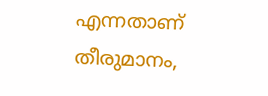എന്നതാണ് തീരുമാനം,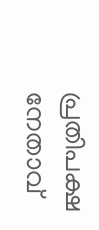പ്രതിപക്ഷ നേതാവ്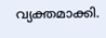വ്യക്തമാക്കി.